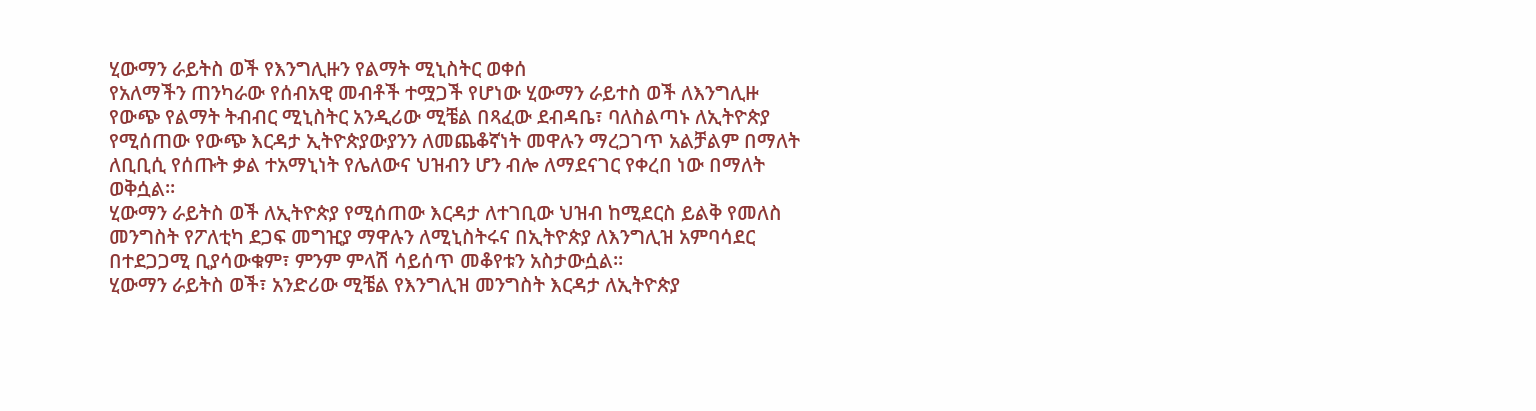ሂውማን ራይትስ ወች የእንግሊዙን የልማት ሚኒስትር ወቀሰ
የአለማችን ጠንካራው የሰብአዊ መብቶች ተሟጋች የሆነው ሂውማን ራይተስ ወች ለእንግሊዙ የውጭ የልማት ትብብር ሚኒስትር አንዲሪው ሚቼል በጻፈው ደብዳቤ፣ ባለስልጣኑ ለኢትዮጵያ የሚሰጠው የውጭ እርዳታ ኢትዮጵያውያንን ለመጨቆኛነት መዋሉን ማረጋገጥ አልቻልም በማለት ለቢቢሲ የሰጡት ቃል ተአማኒነት የሌለውና ህዝብን ሆን ብሎ ለማደናገር የቀረበ ነው በማለት ወቅሷል።
ሂውማን ራይትስ ወች ለኢትዮጵያ የሚሰጠው እርዳታ ለተገቢው ህዝብ ከሚደርስ ይልቅ የመለስ መንግስት የፖለቲካ ደጋፍ መግዢያ ማዋሉን ለሚኒስትሩና በኢትዮጵያ ለእንግሊዝ አምባሳደር በተደጋጋሚ ቢያሳውቁም፣ ምንም ምላሽ ሳይሰጥ መቆየቱን አስታውሷል።
ሂውማን ራይትስ ወች፣ አንድሪው ሚቼል የእንግሊዝ መንግስት እርዳታ ለኢትዮጵያ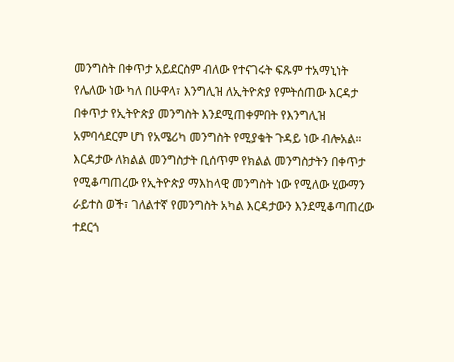መንግስት በቀጥታ አይደርስም ብለው የተናገሩት ፍጹም ተአማኒነት የሌለው ነው ካለ በሁዋላ፣ እንግሊዝ ለኢትዮጵያ የምትሰጠው እርዳታ በቀጥታ የኢትዮጵያ መንግስት እንደሚጠቀምበት የእንግሊዝ አምባሳደርም ሆነ የአሜሪካ መንግስት የሚያቁት ጉዳይ ነው ብሎአል።
እርዳታው ለክልል መንግስታት ቢሰጥም የክልል መንግስታትን በቀጥታ የሚቆጣጠረው የኢትዮጵያ ማእከላዊ መንግስት ነው የሚለው ሂውማን ራይተስ ወች፣ ገለልተኛ የመንግስት አካል እርዳታውን እንደሚቆጣጠረው ተደርጎ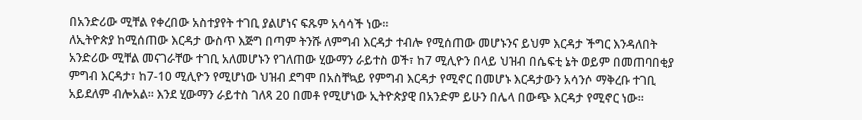በአንድሪው ሚቸል የቀረበው አስተያየት ተገቢ ያልሆነና ፍጹም አሳሳች ነው።
ለኢትዮጵያ ከሚሰጠው እርዳታ ውስጥ እጅግ በጣም ትንሹ ለምግብ እርዳታ ተብሎ የሚሰጠው መሆኑንና ይህም እርዳታ ችግር እንዳለበት አንድሪው ሚቸል መናገራቸው ተገቢ አለመሆኑን የገለጠው ሂውማን ራይተስ ወች፣ ከ7 ሚሊዮን በላይ ህዝብ በሴፍቲ ኔት ወይም በመጠባበቂያ ምግብ እርዳታ፣ ከ7-10 ሚሊዮን የሚሆነው ህዝብ ደግሞ በአስቸኳይ የምግብ እርዳታ የሚኖር በመሆኑ እርዳታውን አሳንሶ ማቅረቡ ተገቢ አይደለም ብሎአል። እንደ ሂውማን ራይተስ ገለጻ 20 በመቶ የሚሆነው ኢትዮጵያዊ በአንድም ይሁን በሌላ በውጭ እርዳታ የሚኖር ነው።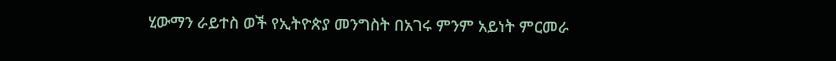ሂውማን ራይተስ ወች የኢትዮጵያ መንግስት በአገሩ ምንም አይነት ምርመራ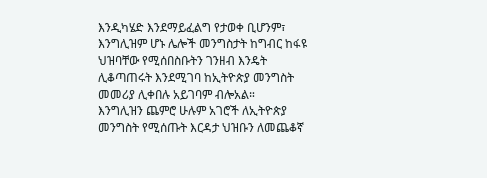እንዲካሄድ እንደማይፈልግ የታወቀ ቢሆንም፣ እንግሊዝም ሆኑ ሌሎች መንግስታት ከግብር ከፋዩ ህዝባቸው የሚሰበስቡትን ገንዘብ እንዴት ሊቆጣጠሩት እንደሚገባ ከኢትዮጵያ መንግስት መመሪያ ሊቀበሉ አይገባም ብሎአል።
እንግሊዝን ጨምሮ ሁሉም አገሮች ለኢትዮጵያ መንግስት የሚሰጡት እርዳታ ህዝቡን ለመጨቆኛ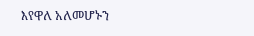እየዋለ አለመሆኑን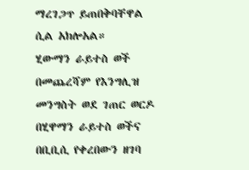ማረገጋጥ ይጠበቅባቸዋል ሲል አክሎአል።
ሂውማን ራይተስ ወች በመጨረሻም የእንግሊዝ መንግስት ወደ ገጠር ወርዶ በሂዋማን ራይተስ ወችና በቢቢሲ የቀረበውን ዘገባ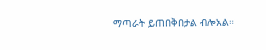ማጣራት ይጠበቅበታል ብሎአል።